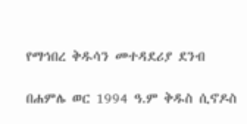የማኅበረ ቅዱሳን መተዳደሪያ ደንብ

በሐምሌ ወር 1994 ዓ.ም ቅዱስ ሲኖዶስ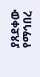ያጸደቀው የማኅበረ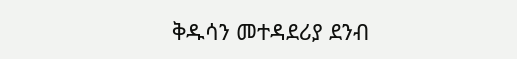ቅዱሳን መተዳደሪያ ደንብ